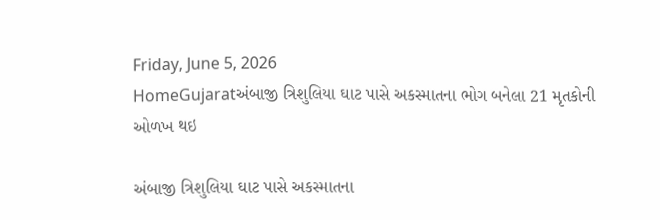Friday, June 5, 2026
HomeGujaratઅંબાજી ત્રિશુલિયા ઘાટ પાસે અકસ્માતના ભોગ બનેલા 21 મૃતકોની ઓળખ થઇ

અંબાજી ત્રિશુલિયા ઘાટ પાસે અકસ્માતના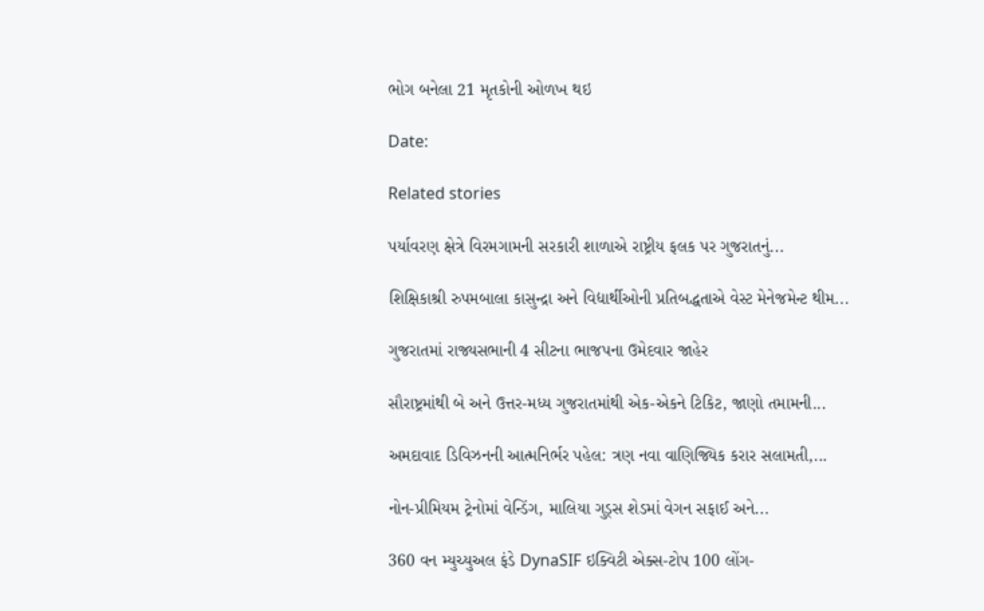ભોગ બનેલા 21 મૃતકોની ઓળખ થઇ

Date:

Related stories

પર્યાવરણ ક્ષેત્રે વિરમગામની સરકારી શાળાએ રાષ્ટ્રીય ફલક પર ગુજરાતનું...

શિક્ષિકાશ્રી રુપમબાલા કાસુન્દ્રા અને વિદ્યાર્થીઓની પ્રતિબદ્ધતાએ વેસ્ટ મેનેજમેન્ટ થીમ...

ગુજરાતમાં રાજ્યસભાની 4 સીટના ભાજપના ઉમેદવાર જાહેર

સૌરાષ્ટ્રમાંથી બે અને ઉત્તર-મધ્ય ગુજરાતમાંથી એક-એકને ટિકિટ, જાણો તમામની...

અમદાવાદ ડિવિઝનની આત્મનિર્ભર પહેલ: ત્રણ નવા વાણિજ્યિક કરાર સલામતી,...

નોન-પ્રીમિયમ ટ્રેનોમાં વેન્ડિંગ, માલિયા ગુડ્સ શેડમાં વેગન સફાઈ અને...

360 વન મ્યુચ્યુઅલ ફંડે DynaSIF ઇક્વિટી એક્સ-ટોપ 100 લોંગ-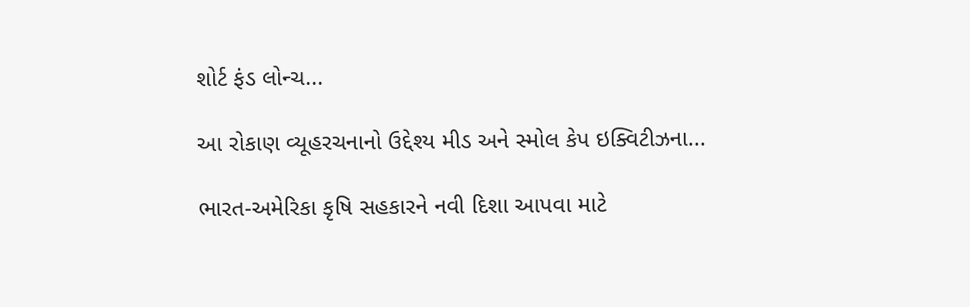શોર્ટ ફંડ લોન્ચ...

આ રોકાણ વ્યૂહરચનાનો ઉદ્દેશ્ય મીડ અને સ્મોલ કેપ ઇક્વિટીઝના...

ભારત-અમેરિકા કૃષિ સહકારને નવી દિશા આપવા માટે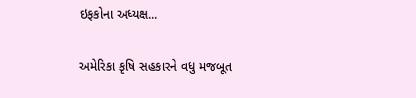ઇફકોના અધ્યક્ષ...

અમેરિકા કૃષિ સહકારને વધુ મજબૂત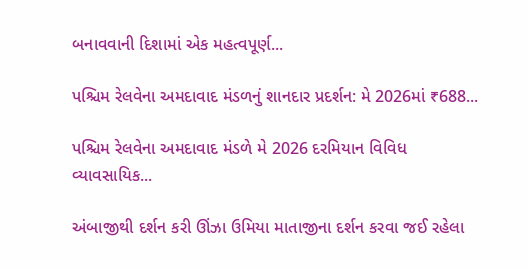બનાવવાની દિશામાં એક મહત્વપૂર્ણ...

પશ્ચિમ રેલવેના અમદાવાદ મંડળનું શાનદાર પ્રદર્શન: મે 2026માં ₹688...

પશ્ચિમ રેલવેના અમદાવાદ મંડળે મે 2026 દરમિયાન વિવિધ વ્યાવસાયિક...

અંબાજીથી દર્શન કરી ઊંઝા ઉમિયા માતાજીના દર્શન કરવા જઈ રહેલા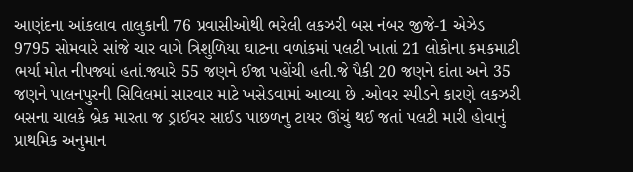આણંદના આંકલાવ તાલુકાની 76 પ્રવાસીઓથી ભરેલી લકઝરી બસ નંબર જીજે-1 એઝેડ 9795 સોમવારે સાંજે ચાર વાગે ત્રિશુળિયા ઘાટના વળાંકમાં પલટી ખાતાં 21 લોકોના કમકમાટી ભર્યા મોત નીપજ્યાં હતાં.જ્યારે 55 જણને ઈજા પહોંચી હતી.જે પૈકી 20 જણને દાંતા અને 35 જણને પાલનપુરની સિવિલમાં સારવાર માટે ખસેડવામાં આવ્યા છે .ઓવર સ્પીડને કારણે લકઝરી બસના ચાલકે બ્રેક મારતા જ ડ્રાઈવર સાઈડ પાછળનુ ટાયર ઊંચું થઈ જતાં પલટી મારી હોવાનું પ્રાથમિક અનુમાન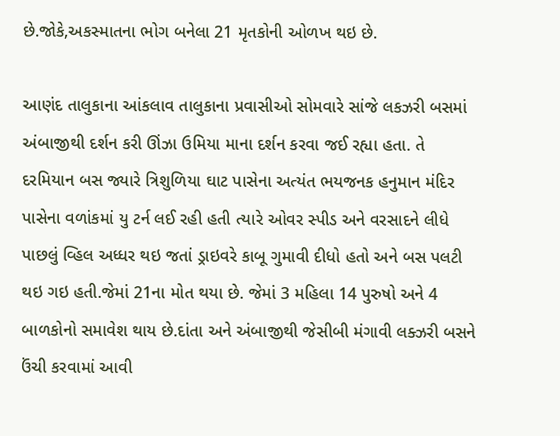છે.જોકે,અકસ્માતના ભોગ બનેલા 21 મૃતકોની ઓળખ થઇ છે.

આણંદ તાલુકાના આંકલાવ તાલુકાના પ્રવાસીઓ સોમવારે સાંજે લકઝરી બસમાં અંબાજીથી દર્શન કરી ઊંઝા ઉમિયા માના દર્શન કરવા જઈ રહ્યા હતા. તે દરમિયાન બસ જ્યારે ત્રિશુળિયા ઘાટ પાસેના અત્યંત ભયજનક હનુમાન મંદિર પાસેના વળાંકમાં યુ ટર્ન લઈ રહી હતી ત્યારે ઓવર સ્પીડ અને વરસાદને લીધે પાછલું વ્હિલ અધ્ધર થઇ જતાં ડ્રાઇવરે કાબૂ ગુમાવી દીધો હતો અને બસ પલટી થઇ ગઇ હતી.જેમાં 21ના મોત થયા છે. જેમાં 3 મહિલા 14 પુરુષો અને 4 બાળકોનો સમાવેશ થાય છે.દાંતા અને અંબાજીથી જેસીબી મંગાવી લક્ઝરી બસને ઉંચી કરવામાં આવી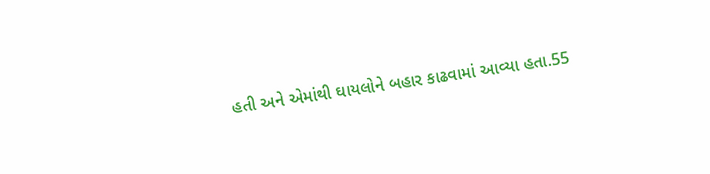હતી અને એમાંથી ઘાયલોને બહાર કાઢવામાં આવ્યા હતા.55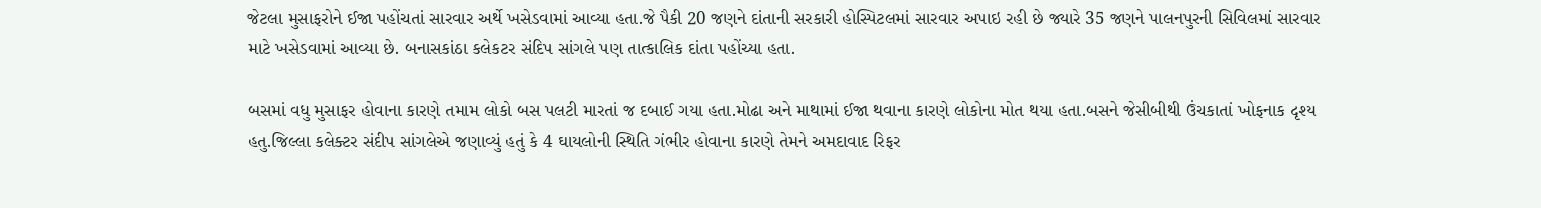જેટલા મુસાફરોને ઈજા પહોંચતાં સારવાર અર્થે ખસેડવામાં આવ્યા હતા.જે પૈકી 20 જણને દાંતાની સરકારી હોસ્પિટલમાં સારવાર અપાઇ રહી છે જ્યારે 35 જણને પાલનપુરની સિવિલમાં સારવાર માટે ખસેડવામાં આવ્યા છે. બનાસકાંઠા કલેકટર સંદિપ સાંગલે પણ તાત્કાલિક દાંતા પહોંચ્યા હતા.

બસમાં વધુ મુસાફર હોવાના કારણે તમામ લોકો બસ પલટી મારતાં જ દબાઈ ગયા હતા.મોઢા અને માથામાં ઈજા થવાના કારણે લોકોના મોત થયા હતા.બસને જેસીબીથી ઉંચકાતાં ખોફનાક દૃશ્ય હતુ.જિલ્લા કલેક્ટર સંદીપ સાંગલેએ જણાવ્યું હતું કે 4 ઘાયલોની સ્થિતિ ગંભીર હોવાના કારણે તેમને અમદાવાદ રિફર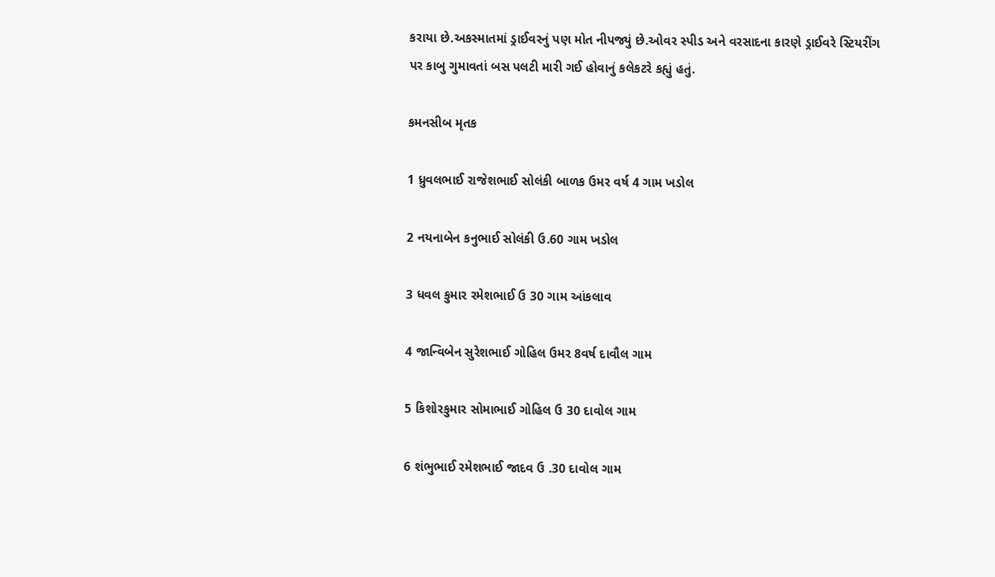કરાયા છે.અકસ્માતમાં ડ્રાઈવરનું પણ મોત નીપજ્યું છે.ઓવર સ્પીડ અને વરસાદના કારણે ડ્રાઈવરે સ્ટિયરીંગ પર કાબુ ગુમાવતાં બસ પલટી મારી ગઈ હોવાનું કલેકટરે કહ્યું હતું.

કમનસીબ મૃતક

1 ધ્રુવલભાઈ રાજેશભાઈ સોલંકી બાળક ઉમર વર્ષ 4 ગામ ખડોલ

2 નયનાબેન કનુભાઈ સોલંકી ઉ.60 ગામ ખડોલ

3 ધવલ કુમાર રમેશભાઈ ઉ 30 ગામ આંકલાવ

4 જાન્વિબેન સુરેશભાઈ ગોહિલ ઉમર 8વર્ષ દાવૌલ ગામ

5 કિશોરકુમાર સોમાભાઈ ગોહિલ ઉ 30 દાવોલ ગામ

6 શંભુભાઈ રમેશભાઈ જાદવ ઉ .30 દાવોલ ગામ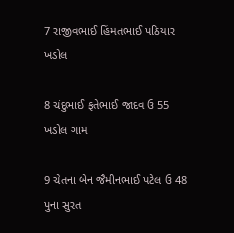7 રાજીવભાઈ હિંમતભાઈ પઠિયાર ખડોલ

8 ચંદુભાઈ ફતેભાઈ જાદવ ઉ 55 ખડોલ ગામ

9 ચેતના બેન જૈમીનભાઈ પટેલ ઉ 48 પુના સુરત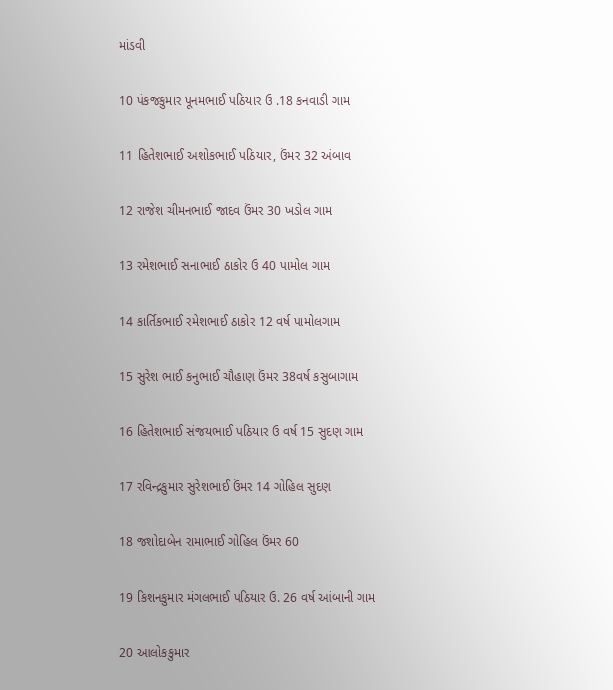માંડવી

10 પંકજકુમાર પૂનમભાઈ પઠિયાર ઉ .18 કનવાડી ગામ

11 હિતેશભાઈ અશોકભાઈ પઠિયાર, ઉંમર 32 અંબાવ

12 રાજેશ ચીમનભાઈ જાદવ ઉંમર 30 ખડોલ ગામ

13 રમેશભાઈ સનાભાઈ ઠાકોર ઉ 40 પામોલ ગામ

14 કાર્તિકભાઈ રમેશભાઈ ઠાકોર 12 વર્ષ પામોલગામ

15 સુરેશ ભાઈ કનુભાઈ ચૌહાણ ઉંમર 38વર્ષ કસુબાગામ

16 હિતેશભાઈ સંજયભાઈ પઠિયાર ઉ વર્ષ 15 સુદણ ગામ

17 રવિન્દ્રકુમાર સુરેશભાઈ ઉંમર 14 ગોહિલ સુદણ

18 જશોદાબેન રામાભાઈ ગોહિલ ઉંમર 60

19 કિશનકુમાર મંગલભાઈ પઠિયાર ઉ. 26 વર્ષ આંબાની ગામ

20 આલોકકુમાર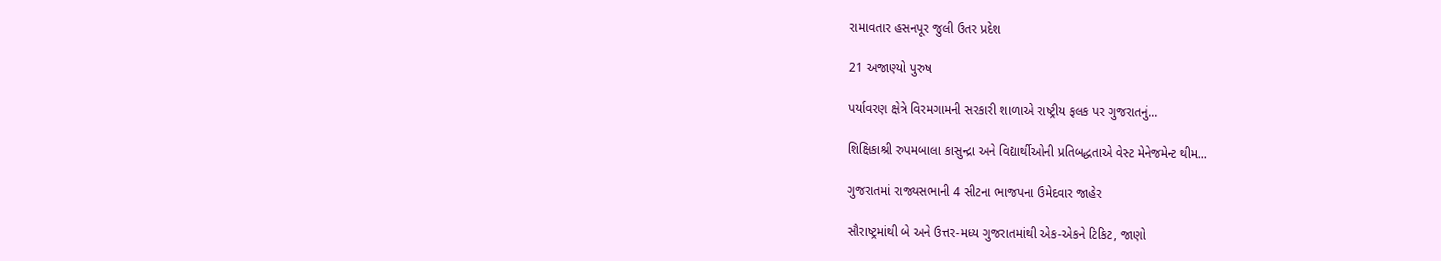રામાવતાર હસનપૂર જુલી ઉતર પ્રદેશ

21 અજાણ્યો પુરુષ

પર્યાવરણ ક્ષેત્રે વિરમગામની સરકારી શાળાએ રાષ્ટ્રીય ફલક પર ગુજરાતનું...

શિક્ષિકાશ્રી રુપમબાલા કાસુન્દ્રા અને વિદ્યાર્થીઓની પ્રતિબદ્ધતાએ વેસ્ટ મેનેજમેન્ટ થીમ...

ગુજરાતમાં રાજ્યસભાની 4 સીટના ભાજપના ઉમેદવાર જાહેર

સૌરાષ્ટ્રમાંથી બે અને ઉત્તર-મધ્ય ગુજરાતમાંથી એક-એકને ટિકિટ, જાણો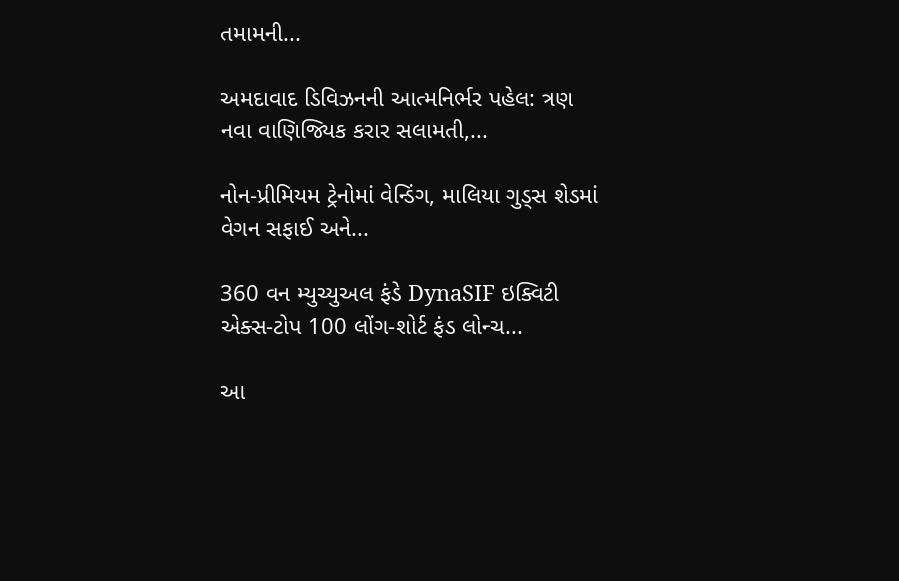તમામની...

અમદાવાદ ડિવિઝનની આત્મનિર્ભર પહેલ: ત્રણ નવા વાણિજ્યિક કરાર સલામતી,...

નોન-પ્રીમિયમ ટ્રેનોમાં વેન્ડિંગ, માલિયા ગુડ્સ શેડમાં વેગન સફાઈ અને...

360 વન મ્યુચ્યુઅલ ફંડે DynaSIF ઇક્વિટી એક્સ-ટોપ 100 લોંગ-શોર્ટ ફંડ લોન્ચ...

આ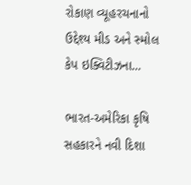રોકાણ વ્યૂહરચનાનો ઉદ્દેશ્ય મીડ અને સ્મોલ કેપ ઇક્વિટીઝના...

ભારત-અમેરિકા કૃષિ સહકારને નવી દિશા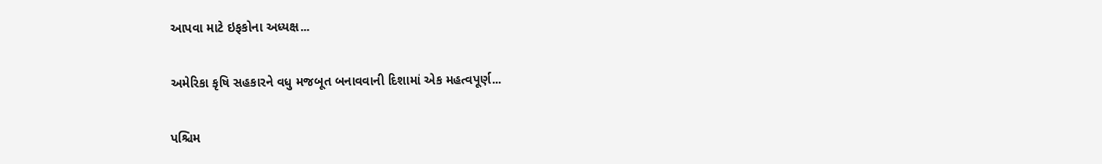આપવા માટે ઇફકોના અધ્યક્ષ...

અમેરિકા કૃષિ સહકારને વધુ મજબૂત બનાવવાની દિશામાં એક મહત્વપૂર્ણ...

પશ્ચિમ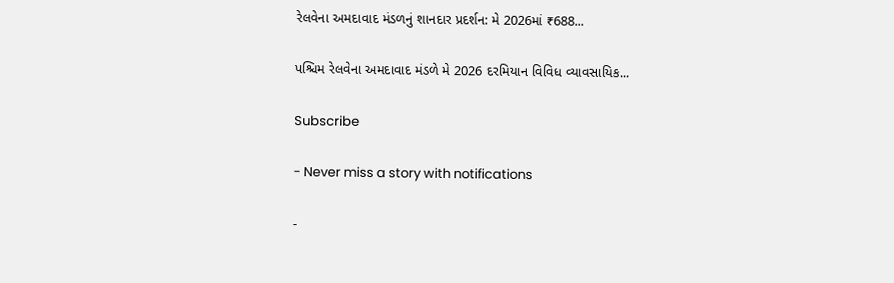રેલવેના અમદાવાદ મંડળનું શાનદાર પ્રદર્શન: મે 2026માં ₹688...

પશ્ચિમ રેલવેના અમદાવાદ મંડળે મે 2026 દરમિયાન વિવિધ વ્યાવસાયિક...

Subscribe

- Never miss a story with notifications

-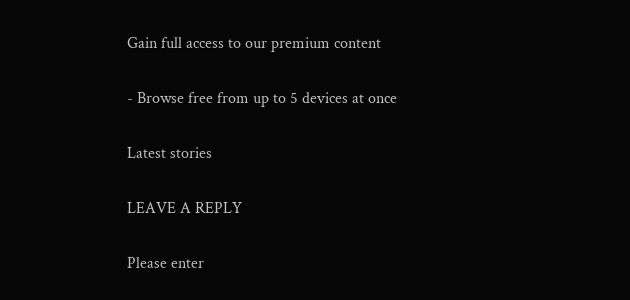Gain full access to our premium content

- Browse free from up to 5 devices at once

Latest stories

LEAVE A REPLY

Please enter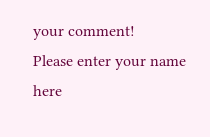your comment!
Please enter your name here